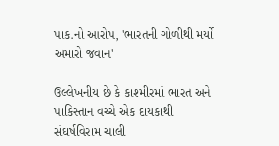પાક.નો આરોપ, 'ભારતની ગોળીથી મર્યો અમારો જવાન'

ઉલ્લેખનીય છે કે કાશ્મીરમાં ભારત અને પાકિસ્તાન વચ્ચે એક દાયકાથી સંઘર્ષવિરામ ચાલી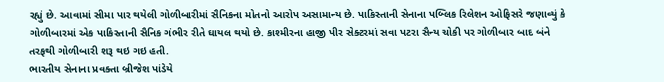રહ્યું છે. આવામાં સીમા પાર થયેલી ગોળીબારીમાં સૈનિકના મોતનો આરોપ અસામાન્ય છે. પાકિસ્તાની સેનાના પબ્લિક રિલેશન ઓફિસરે જણાવ્યું કે ગોળીબારમાં એક પાકિસ્તાની સૈનિક ગંભીર રીતે ઘાયલ થયો છે. કાશ્મીરના હાજી પીર સેક્ટરમાં સવા પટરા સૈન્ય ચોકી પર ગોળીબાર બાદ બંને તરફથી ગોળીબારી શરૂ થઇ ગઇ હતી.
ભારતીય સેનાના પ્રવક્તા બ્રીજેશ પાંડેયે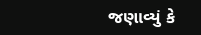જણાવ્યું કે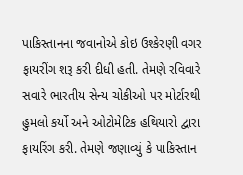પાકિસ્તાનના જવાનોએ કોઇ ઉશ્કેરણી વગર ફાયરીંગ શરૂ કરી દીધી હતી. તેમણે રવિવારે સવારે ભારતીય સેન્ય ચોકીઓ પર મોર્ટારથી હુમલો કર્યો અને ઓટોમેટિક હથિયારો દ્વારા ફાયરિંગ કરી. તેમણે જણાવ્યું કે પાકિસ્તાન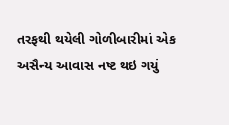તરફથી થયેલી ગોળીબારીમાં એક અસૈન્ય આવાસ નષ્ટ થઇ ગયું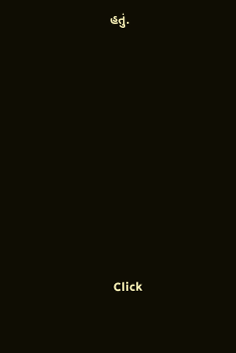હતું.












Click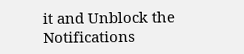it and Unblock the Notifications